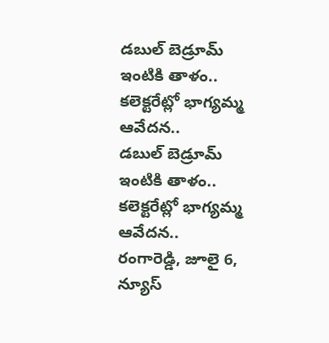డబుల్ బెడ్రూమ్ ఇంటికి తాళం.. కలెక్టరేట్లో భాగ్యమ్మ ఆవేదన..
డబుల్ బెడ్రూమ్ ఇంటికి తాళం.. కలెక్టరేట్లో భాగ్యమ్మ ఆవేదన..
రంగారెడ్డి, జూలై 6, న్యూస్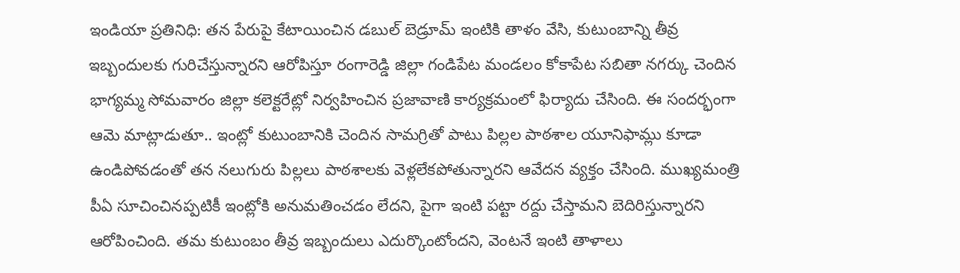ఇండియా ప్రతినిధి: తన పేరుపై కేటాయించిన డబుల్ బెడ్రూమ్ ఇంటికి తాళం వేసి, కుటుంబాన్ని తీవ్ర ఇబ్బందులకు గురిచేస్తున్నారని ఆరోపిస్తూ రంగారెడ్డి జిల్లా గండిపేట మండలం కోకాపేట సబితా నగర్కు చెందిన భాగ్యమ్మ సోమవారం జిల్లా కలెక్టరేట్లో నిర్వహించిన ప్రజావాణి కార్యక్రమంలో ఫిర్యాదు చేసింది. ఈ సందర్భంగా ఆమె మాట్లాడుతూ.. ఇంట్లో కుటుంబానికి చెందిన సామగ్రితో పాటు పిల్లల పాఠశాల యూనిఫామ్లు కూడా ఉండిపోవడంతో తన నలుగురు పిల్లలు పాఠశాలకు వెళ్లలేకపోతున్నారని ఆవేదన వ్యక్తం చేసింది. ముఖ్యమంత్రి పీఏ సూచించినప్పటికీ ఇంట్లోకి అనుమతించడం లేదని, పైగా ఇంటి పట్టా రద్దు చేస్తామని బెదిరిస్తున్నారని ఆరోపించింది. తమ కుటుంబం తీవ్ర ఇబ్బందులు ఎదుర్కొంటోందని, వెంటనే ఇంటి తాళాలు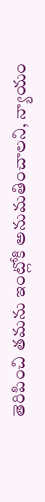తెరిపించి తమను ఇంట్లోకి అనుమతించాలని, న్యాయం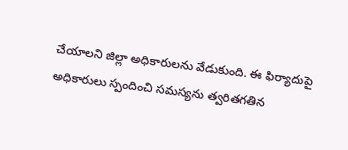చేయాలని జిల్లా అధికారులను వేడుకుంది. ఈ ఫిర్యాదుపై అధికారులు స్పందించి సమస్యను త్వరితగతిన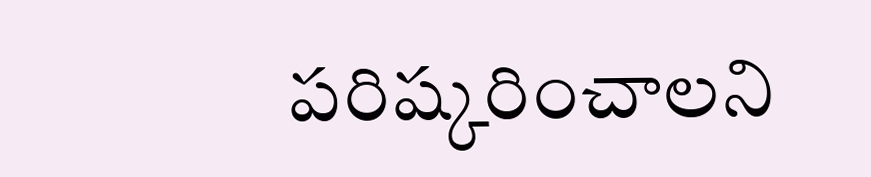పరిష్కరించాలని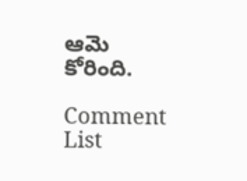ఆమె కోరింది.

Comment List